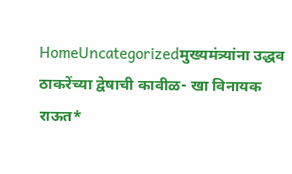HomeUncategorizedमुख्यमंत्र्यांना उद्धव ठाकरेंच्या द्वेषाची कावीळ- खा विनायक राऊत*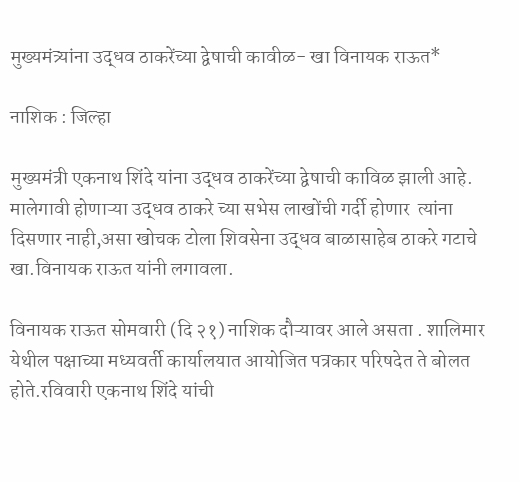मुख्यमंत्र्यांना उद्धव ठाकरेंच्या द्वेषाची कावीळ- खा विनायक राऊत*

नाशिक : जिल्हा

मुख्यमंत्री एकनाथ शिंदे यांना उद्धव ठाकरेंच्या द्वेषाची काविळ झाली आहे.
मालेगावी होणाऱ्या उद्धव ठाकरे च्या सभेस लाखोंची गर्दी होणार  त्यांना दिसणार नाही,असा खोचक टोला शिवसेना उद्धव बाळासाहेब ठाकरे गटाचे खा.विनायक राऊत यांनी लगावला.

विनायक राऊत सोमवारी (दि २१) नाशिक दौऱ्यावर आले असता . शालिमार येथील पक्षाच्या मध्यवर्ती कार्यालयात आयोजित पत्रकार परिषदेत ते बोलत होते.रविवारी एकनाथ शिंदे यांची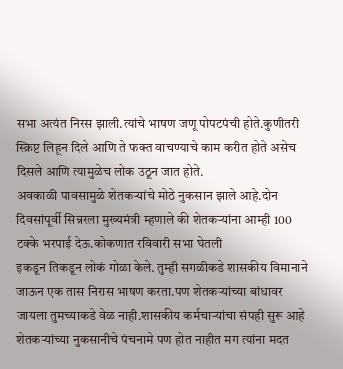सभा अत्यंत निरस झाली.त्यांचे भाषण जणू पोपटपंची होते.कुणीतरी स्क्रिप्ट लिहून दिले आणि ते फक्त वाचण्याचे काम करीत होते असेच दिसले आणि त्यामुळेच लोक उठून जात होते.
अवकाळी पावसामुळे शेतकऱ्यांचे मोठे नुकसान झाले आहे.दोन दिवसांपूर्वी सिन्नरला मुख्यमंत्री म्हणाले की शेतकऱ्यांना आम्ही 100 टक्के भरपाई देऊ.कोकणात रविवारी सभा घेतली
इकडून तिकडून लोकं गोळा केले. तुम्ही सगळीकडे शासकीय विमानाने जाऊन एक तास निरास भाषण करता.पण शेतकऱ्यांच्या बांधावर जायला तुमच्याकडे वेळ नाही.शासकीय कर्मचाऱ्यांचा संपही सुरू आहे
शेतकऱ्यांच्या नुकसानीचे पंचनामे पण होत नाहीत मग त्यांना मदत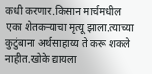कधी करणार.किसान मार्चमधील एका शेतकऱ्याचा मृत्यू झाला.त्याच्या कुटुंबाना अर्थसाहाय्य ते करू शकले नाहीत.खोके द्यायला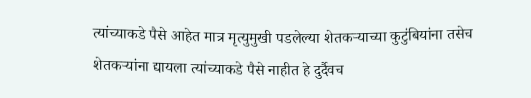त्यांच्याकडे पैसे आहेत मात्र मृत्युमुखी पडलेल्या शेतकऱ्याच्या कुटुंबियांना तसेच शेतकऱ्यांना द्यायला त्यांच्याकडे पैसे नाहीत हे दुर्दैवच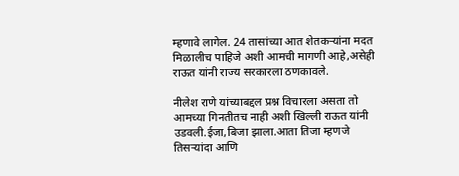म्हणावे लागेल. 24 तासांच्या आत शेतकऱ्यांना मदत मिळालीच पाहिजे अशी आमची मागणी आहे,असेही राऊत यांनी राज्य सरकारला ठणकावले.

नीलेश राणे यांच्याबद्दल प्रश्न विचारला असता तो आमच्या गिनतीतच नाही अशी खिल्ली राऊत यांनी उडवली.ईजा,बिजा झाला.आता तिजा म्हणजे तिसऱ्यांदा आणि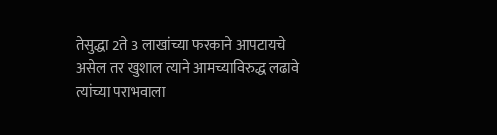तेसुद्धा 2ते 3 लाखांच्या फरकाने आपटायचे असेल तर खुशाल त्याने आमच्याविरुद्ध लढावे त्यांच्या पराभवाला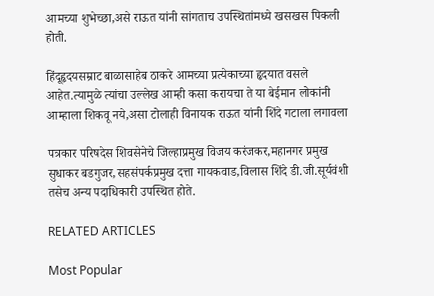आमच्या शुभेच्छा,असे राऊत यांनी सांगताच उपस्थितांमध्ये खसखस पिकली होती.

हिंदूहृदयसम्राट बाळासाहेब ठाकरे आमच्या प्रत्येकाच्या हृदयात वसले आहेत.त्यामुळे त्यांचा उल्लेख आम्ही कसा करायचा ते या बेईमान लोकांनी आम्हाला शिकवू नये,असा टोलाही विनायक राऊत यांनी शिंदे गटाला लगावला

पत्रकार परिषदेस शिवसेनेचे जिल्हाप्रमुख विजय करंजकर,महानगर प्रमुख सुधाकर बडगुजर,सहसंपर्कप्रमुख दत्ता गायकवाड,विलास शिंदे डी.जी.सूर्यवंशी तसेच अन्य पदाधिकारी उपस्थित होते.

RELATED ARTICLES

Most Popular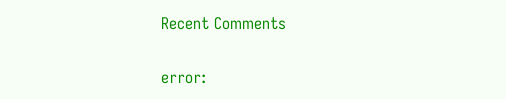Recent Comments

error: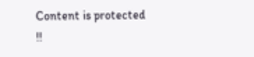Content is protected !!